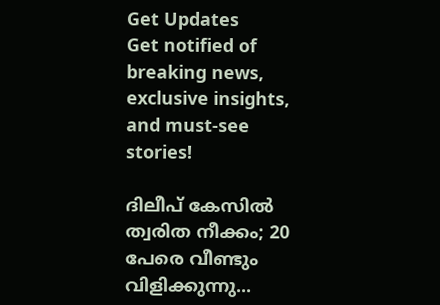Get Updates
Get notified of breaking news, exclusive insights, and must-see stories!

ദിലീപ് കേസില്‍ ത്വരിത നീക്കം; 20 പേരെ വീണ്ടും വിളിക്കുന്നു...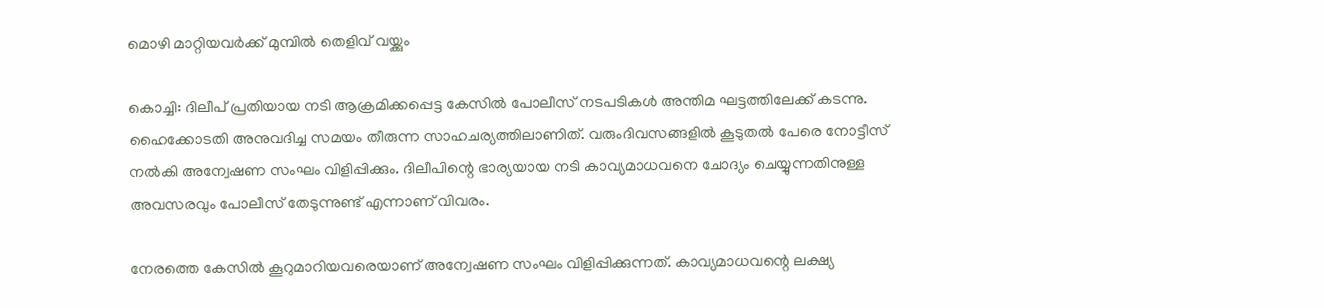മൊഴി മാറ്റിയവര്‍ക്ക് മുമ്പില്‍ തെളിവ് വയ്ക്കും

കൊച്ചി: ദിലീപ് പ്രതിയായ നടി ആക്രമിക്കപ്പെട്ട കേസില്‍ പോലീസ് നടപടികള്‍ അന്തിമ ഘട്ടത്തിലേക്ക് കടന്നു. ഹൈക്കോടതി അനുവദിച്ച സമയം തീരുന്ന സാഹചര്യത്തിലാണിത്. വരുംദിവസങ്ങളില്‍ കൂടുതല്‍ പേരെ നോട്ടീസ് നല്‍കി അന്വേഷണ സംഘം വിളിപ്പിക്കും. ദിലീപിന്റെ ഭാര്യയായ നടി കാവ്യമാധവനെ ചോദ്യം ചെയ്യുന്നതിനുള്ള അവസരവും പോലീസ് തേടുന്നുണ്ട് എന്നാണ് വിവരം.

നേരത്തെ കേസില്‍ കൂറുമാറിയവരെയാണ് അന്വേഷണ സംഘം വിളിപ്പിക്കുന്നത്. കാവ്യമാധവന്റെ ലക്ഷ്യ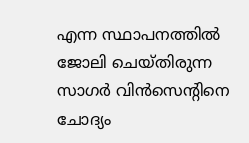എന്ന സ്ഥാപനത്തില്‍ ജോലി ചെയ്തിരുന്ന സാഗര്‍ വിന്‍സെന്റിനെ ചോദ്യം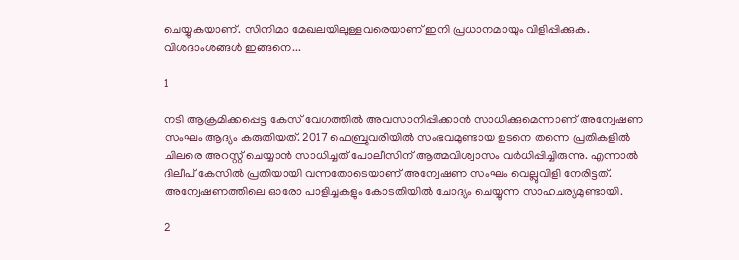ചെയ്യുകയാണ്. സിനിമാ മേഖലയിലുള്ളവരെയാണ് ഇനി പ്രധാനമായും വിളിപ്പിക്കുക. വിശദാംശങ്ങള്‍ ഇങ്ങനെ...

1

നടി ആക്രമിക്കപ്പെട്ട കേസ് വേഗത്തില്‍ അവസാനിപ്പിക്കാന്‍ സാധിക്കുമെന്നാണ് അന്വേഷണ സംഘം ആദ്യം കരുതിയത്. 2017 ഫെബ്രുവരിയില്‍ സംഭവമുണ്ടായ ഉടനെ തന്നെ പ്രതികളില്‍ ചിലരെ അറസ്റ്റ് ചെയ്യാന്‍ സാധിച്ചത് പോലീസിന് ആത്മവിശ്വാസം വര്‍ധിപ്പിച്ചിരുന്നു. എന്നാല്‍ ദിലീപ് കേസില്‍ പ്രതിയായി വന്നതോടെയാണ് അന്വേഷണ സംഘം വെല്ലുവിളി നേരിട്ടത്. അന്വേഷണത്തിലെ ഓരോ പാളിച്ചകളും കോടതിയില്‍ ചോദ്യം ചെയ്യുന്ന സാഹചര്യമുണ്ടായി.

2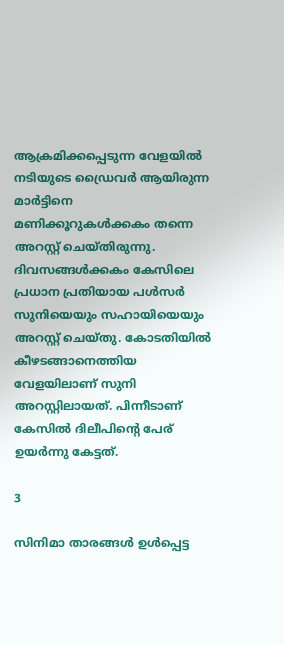ആക്രമിക്കപ്പെടുന്ന വേളയില്‍ നടിയുടെ ഡ്രൈവര്‍ ആയിരുന്ന മാര്‍ട്ടിനെ മണിക്കൂറുകള്‍ക്കകം തന്നെ അറസ്റ്റ് ചെയ്തിരുന്നു. ദിവസങ്ങള്‍ക്കകം കേസിലെ പ്രധാന പ്രതിയായ പള്‍സര്‍ സുനിയെയും സഹായിയെയും അറസ്റ്റ് ചെയ്തു. കോടതിയില്‍ കീഴടങ്ങാനെത്തിയ വേളയിലാണ് സുനി അറസ്റ്റിലായത്. പിന്നീടാണ് കേസില്‍ ദിലീപിന്റെ പേര് ഉയര്‍ന്നു കേട്ടത്.

3

സിനിമാ താരങ്ങള്‍ ഉള്‍പ്പെട്ട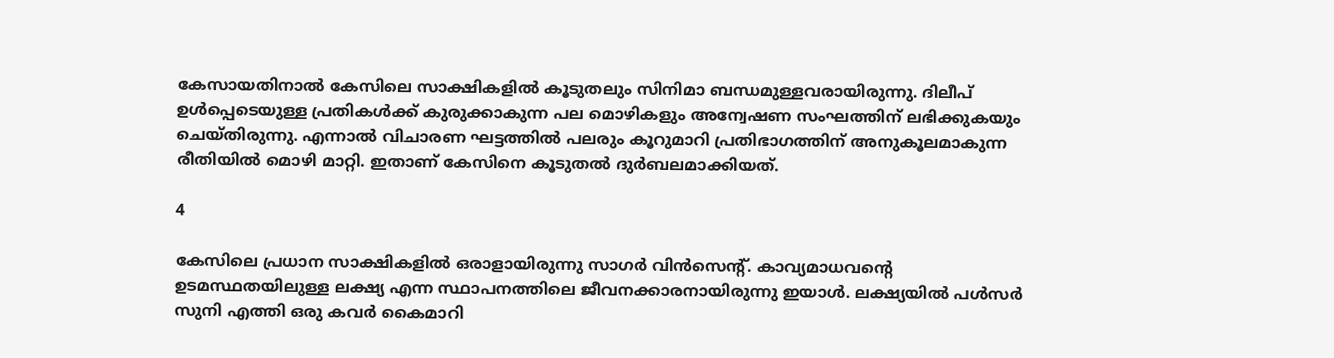കേസായതിനാല്‍ കേസിലെ സാക്ഷികളില്‍ കൂടുതലും സിനിമാ ബന്ധമുള്ളവരായിരുന്നു. ദിലീപ് ഉള്‍പ്പെടെയുള്ള പ്രതികള്‍ക്ക് കുരുക്കാകുന്ന പല മൊഴികളും അന്വേഷണ സംഘത്തിന് ലഭിക്കുകയും ചെയ്തിരുന്നു. എന്നാല്‍ വിചാരണ ഘട്ടത്തില്‍ പലരും കൂറുമാറി പ്രതിഭാഗത്തിന് അനുകൂലമാകുന്ന രീതിയില്‍ മൊഴി മാറ്റി. ഇതാണ് കേസിനെ കൂടുതല്‍ ദുര്‍ബലമാക്കിയത്.

4

കേസിലെ പ്രധാന സാക്ഷികളില്‍ ഒരാളായിരുന്നു സാഗര്‍ വിന്‍സെന്റ്. കാവ്യമാധവന്റെ ഉടമസ്ഥതയിലുള്ള ലക്ഷ്യ എന്ന സ്ഥാപനത്തിലെ ജീവനക്കാരനായിരുന്നു ഇയാള്‍. ലക്ഷ്യയില്‍ പള്‍സര്‍ സുനി എത്തി ഒരു കവര്‍ കൈമാറി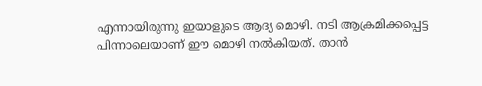എന്നായിരുന്നു ഇയാളുടെ ആദ്യ മൊഴി. നടി ആക്രമിക്കപ്പെട്ട പിന്നാലെയാണ് ഈ മൊഴി നല്‍കിയത്. താന്‍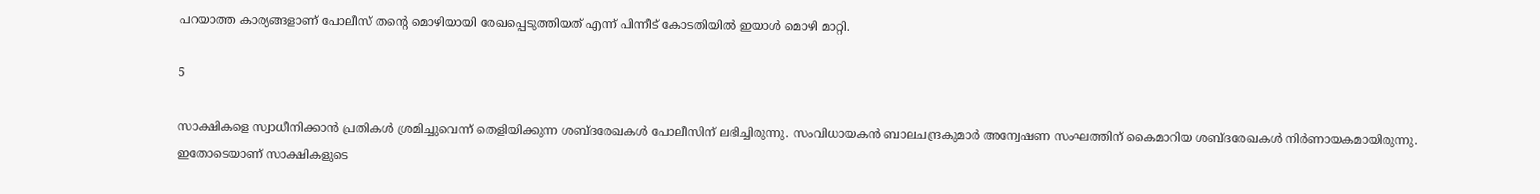പറയാത്ത കാര്യങ്ങളാണ് പോലീസ് തന്റെ മൊഴിയായി രേഖപ്പെടുത്തിയത് എന്ന് പിന്നീട് കോടതിയില്‍ ഇയാള്‍ മൊഴി മാറ്റി.

5

സാക്ഷികളെ സ്വാധീനിക്കാന്‍ പ്രതികള്‍ ശ്രമിച്ചുവെന്ന് തെളിയിക്കുന്ന ശബ്ദരേഖകള്‍ പോലീസിന് ലഭിച്ചിരുന്നു. സംവിധായകന്‍ ബാലചന്ദ്രകുമാര്‍ അന്വേഷണ സംഘത്തിന് കൈമാറിയ ശബ്ദരേഖകള്‍ നിര്‍ണായകമായിരുന്നു. ഇതോടെയാണ് സാക്ഷികളുടെ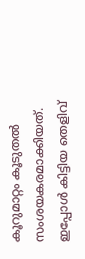കൂറുമാറ്റം കൂടുതല്‍ സംശയകരമാക്കിയത്. ഇപ്പോള്‍ കിട്ടിയ തെളിവ്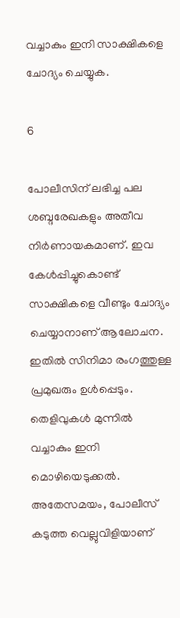വച്ചാകും ഇനി സാക്ഷികളെ ചോദ്യം ചെയ്യുക.

6

പോലീസിന് ലഭിച്ച പല ശബ്ദരേഖകളും അതീവ നിര്‍ണായകമാണ്. ഇവ കേള്‍പ്പിച്ചുകൊണ്ട് സാക്ഷികളെ വീണ്ടും ചോദ്യം ചെയ്യാനാണ് ആലോചന. ഇതില്‍ സിനിമാ രംഗത്തുള്ള പ്രമുഖരും ഉള്‍പ്പെടും. തെളിവുകള്‍ മുന്നില്‍ വച്ചാകും ഇനി മൊഴിയെടുക്കല്‍. അതേസമയം, പോലീസ് കടുത്ത വെല്ലുവിളിയാണ്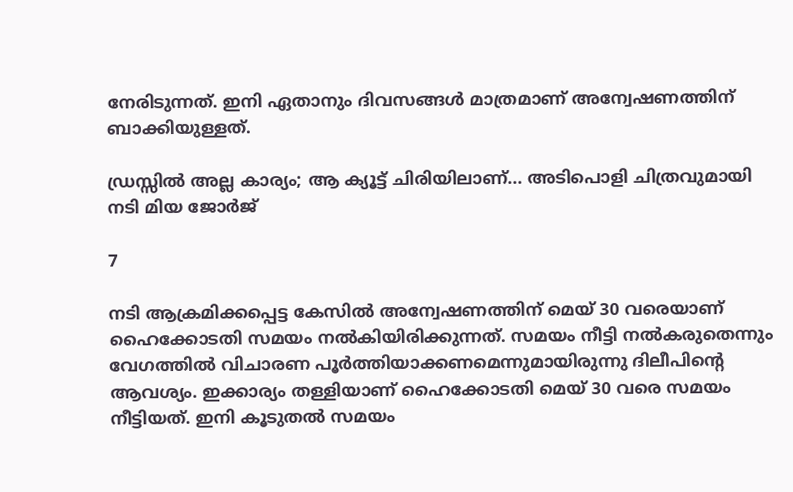നേരിടുന്നത്. ഇനി ഏതാനും ദിവസങ്ങള്‍ മാത്രമാണ് അന്വേഷണത്തിന് ബാക്കിയുള്ളത്.

ഡ്രസ്സില്‍ അല്ല കാര്യം; ആ ക്യൂട്ട് ചിരിയിലാണ്... അടിപൊളി ചിത്രവുമായി നടി മിയ ജോര്‍ജ്

7

നടി ആക്രമിക്കപ്പെട്ട കേസില്‍ അന്വേഷണത്തിന് മെയ് 30 വരെയാണ് ഹൈക്കോടതി സമയം നല്‍കിയിരിക്കുന്നത്. സമയം നീട്ടി നല്‍കരുതെന്നും വേഗത്തില്‍ വിചാരണ പൂര്‍ത്തിയാക്കണമെന്നുമായിരുന്നു ദിലീപിന്റെ ആവശ്യം. ഇക്കാര്യം തള്ളിയാണ് ഹൈക്കോടതി മെയ് 30 വരെ സമയം നീട്ടിയത്. ഇനി കൂടുതല്‍ സമയം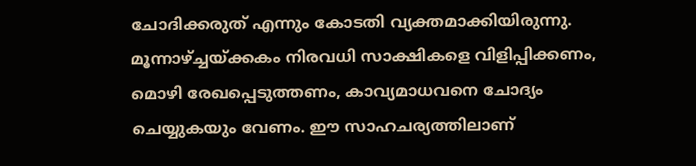ചോദിക്കരുത് എന്നും കോടതി വ്യക്തമാക്കിയിരുന്നു. മൂന്നാഴ്ച്ചയ്ക്കകം നിരവധി സാക്ഷികളെ വിളിപ്പിക്കണം, മൊഴി രേഖപ്പെടുത്തണം, കാവ്യമാധവനെ ചോദ്യം ചെയ്യുകയും വേണം. ഈ സാഹചര്യത്തിലാണ്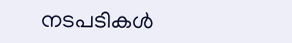നടപടികള്‍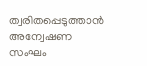ത്വരിതപ്പെടുത്താന്‍ അന്വേഷണ സംഘം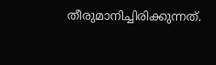തീരുമാനിച്ചിരിക്കുന്നത്.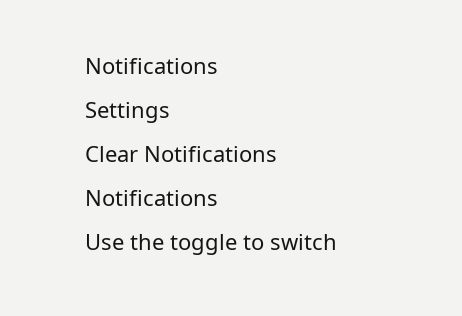Notifications
Settings
Clear Notifications
Notifications
Use the toggle to switch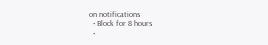on notifications
  • Block for 8 hours
  •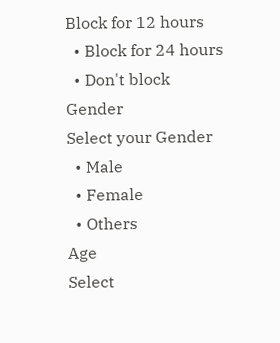Block for 12 hours
  • Block for 24 hours
  • Don't block
Gender
Select your Gender
  • Male
  • Female
  • Others
Age
Select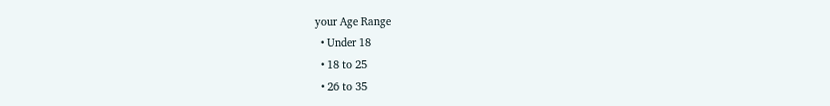your Age Range
  • Under 18
  • 18 to 25
  • 26 to 35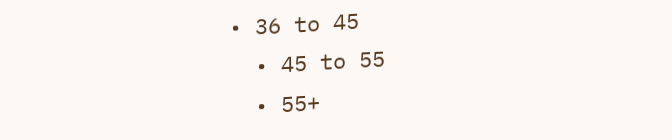• 36 to 45
  • 45 to 55
  • 55+